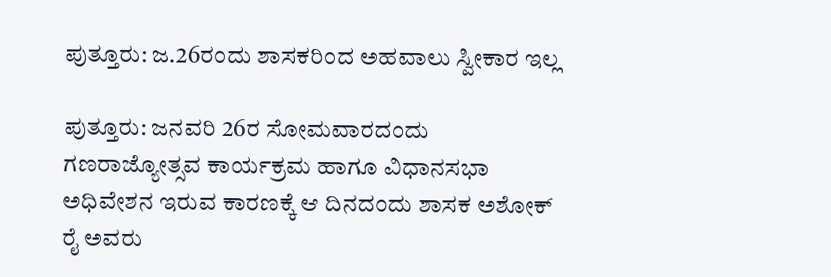ಪುತ್ತೂರು: ಜ.26ರಂದು ಶಾಸಕರಿಂದ ಅಹವಾಲು ಸ್ವೀಕಾರ ಇಲ್ಲ

ಪುತ್ತೂರು: ಜನವರಿ 26ರ ಸೋಮವಾರದಂದು ಗಣರಾಜ್ಯೋತ್ಸವ ಕಾರ್ಯಕ್ರಮ ಹಾಗೂ ವಿಧಾನಸಭಾ ಅಧಿವೇಶನ ಇರುವ ಕಾರಣಕ್ಕೆ ಆ ದಿನದಂದು ಶಾಸಕ ಅಶೋಕ್ ರೈ ಅವರು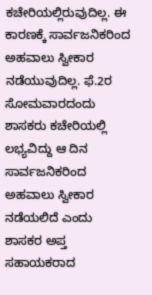ಕಚೇರಿಯಲ್ಲಿರುವುದಿಲ್ಲ. ಈ ಕಾರಣಕ್ಕೆ ಸಾರ್ವಜನಿಕರಿಂದ ಅಹವಾಲು ಸ್ವೀಕಾರ ನಡೆಯುವುದಿಲ್ಲ. ಫೆ.2ರ ಸೋಮವಾರದಂದು ಶಾಸಕರು ಕಚೇರಿಯಲ್ಲಿ ಲಭ್ಯವಿದ್ದು ಆ ದಿನ ಸಾರ್ವಜನಿಕರಿಂದ ಅಹವಾಲು ಸ್ವೀಕಾರ ನಡೆಯಲಿದೆ ಎಂದು ಶಾಸಕರ ಅಪ್ತ ಸಹಾಯಕರಾದ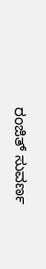ರಂಜಿತ್ ಸುವರ್ಣ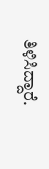ತಿಳಿಸಿದ್ದಾರೆ.